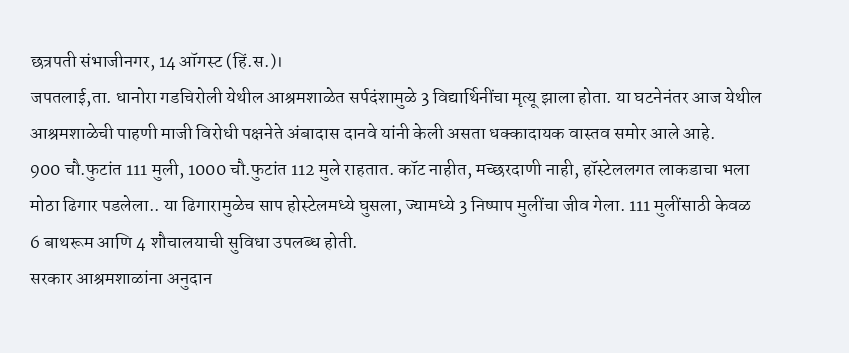छत्रपती संभाजीनगर, 14 ऑगस्ट (हिं.स.)।
जपतलाई,ता. धानोरा गडचिरोली येथील आश्रमशाळेत सर्पदंशामुळे 3 विद्यार्थिनींचा मृत्यू झाला होता. या घटनेनंतर आज येथील आश्रमशाळेची पाहणी माजी विरोधी पक्षनेते अंबादास दानवे यांनी केली असता धक्कादायक वास्तव समोर आले आहे.
900 चौ.फुटांत 111 मुली, 1000 चौ.फुटांत 112 मुले राहतात. कॉट नाहीत, मच्छरदाणी नाही, हॉस्टेललगत लाकडाचा भला मोठा ढिगार पडलेला.. या ढिगारामुळेच साप होस्टेलमध्ये घुसला, ज्यामध्ये 3 निष्पाप मुलींचा जीव गेला. 111 मुलींसाठी केवळ 6 बाथरूम आणि 4 शौचालयाची सुविधा उपलब्ध होती.
सरकार आश्रमशाळांना अनुदान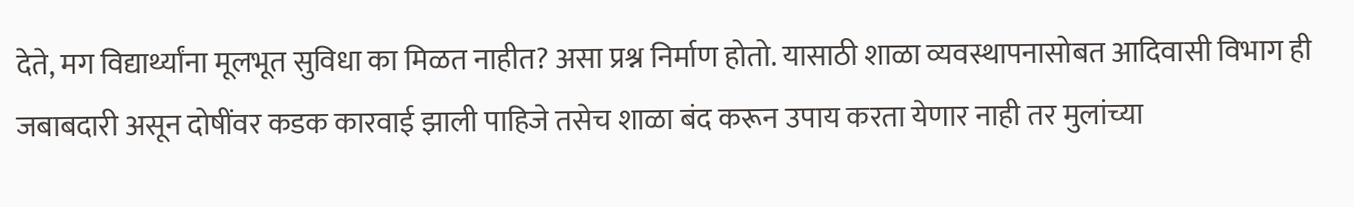देते, मग विद्यार्थ्यांना मूलभूत सुविधा का मिळत नाहीत? असा प्रश्न निर्माण होतो. यासाठी शाळा व्यवस्थापनासोबत आदिवासी विभाग ही जबाबदारी असून दोषींवर कडक कारवाई झाली पाहिजे तसेच शाळा बंद करून उपाय करता येणार नाही तर मुलांच्या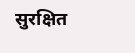सुरक्षित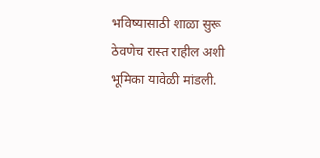भविष्यासाठी शाळा सुरू ठेवणेच रास्त राहील अशी भूमिका यावेळी मांडली.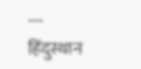---
हिंदुस्थान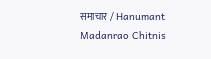समाचार / Hanumant Madanrao Chitnis